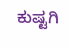ಕುಷ್ಟಗಿ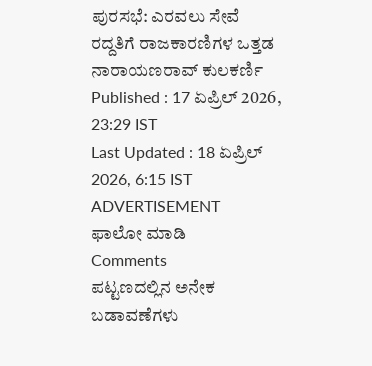ಪುರಸಭೆ: ಎರವಲು ಸೇವೆ ರದ್ದತಿಗೆ ರಾಜಕಾರಣಿಗಳ ಒತ್ತಡ
ನಾರಾಯಣರಾವ್ ಕುಲಕರ್ಣಿ
Published : 17 ಏಪ್ರಿಲ್ 2026, 23:29 IST
Last Updated : 18 ಏಪ್ರಿಲ್ 2026, 6:15 IST
ADVERTISEMENT
ಫಾಲೋ ಮಾಡಿ
Comments
ಪಟ್ಟಣದಲ್ಲಿನ ಅನೇಕ ಬಡಾವಣೆಗಳು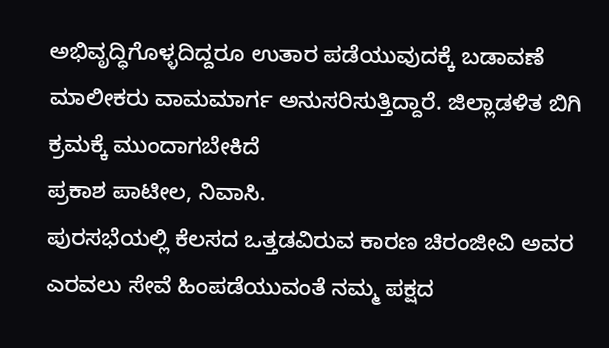ಅಭಿವೃದ್ಧಿಗೊಳ್ಳದಿದ್ದರೂ ಉತಾರ ಪಡೆಯುವುದಕ್ಕೆ ಬಡಾವಣೆ ಮಾಲೀಕರು ವಾಮಮಾರ್ಗ ಅನುಸರಿಸುತ್ತಿದ್ದಾರೆ. ಜಿಲ್ಲಾಡಳಿತ ಬಿಗಿ ಕ್ರಮಕ್ಕೆ ಮುಂದಾಗಬೇಕಿದೆ
ಪ್ರಕಾಶ ಪಾಟೀಲ, ನಿವಾಸಿ.
ಪುರಸಭೆಯಲ್ಲಿ ಕೆಲಸದ ಒತ್ತಡವಿರುವ ಕಾರಣ ಚಿರಂಜೀವಿ ಅವರ ಎರವಲು ಸೇವೆ ಹಿಂಪಡೆಯುವಂತೆ ನಮ್ಮ ಪಕ್ಷದ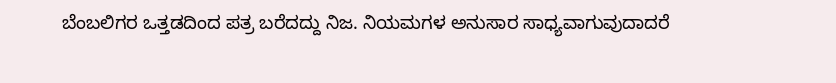ಬೆಂಬಲಿಗರ ಒತ್ತಡದಿಂದ ಪತ್ರ ಬರೆದದ್ದು ನಿಜ. ನಿಯಮಗಳ ಅನುಸಾರ ಸಾಧ್ಯವಾಗುವುದಾದರೆ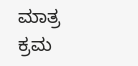ಮಾತ್ರ ಕ್ರಮ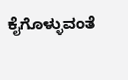ಕೈಗೊಳ್ಳುವಂತೆ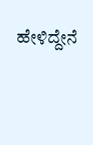ಹೇಳಿದ್ದೇನೆ